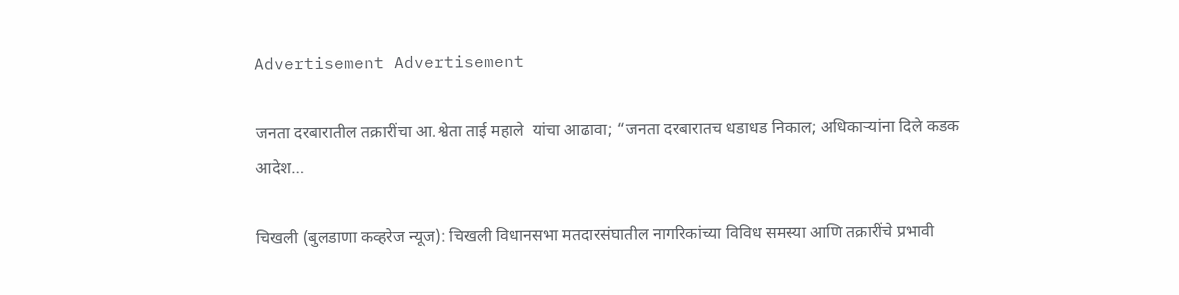Advertisement Advertisement

जनता दरबारातील तक्रारींचा आ.श्वेता ताई महाले  यांचा आढावा; “जनता दरबारातच धडाधड निकाल; अधिकाऱ्यांना दिले कडक आदेश…

चिखली (बुलडाणा कव्हरेज न्यूज): चिखली विधानसभा मतदारसंघातील नागरिकांच्या विविध समस्या आणि तक्रारींचे प्रभावी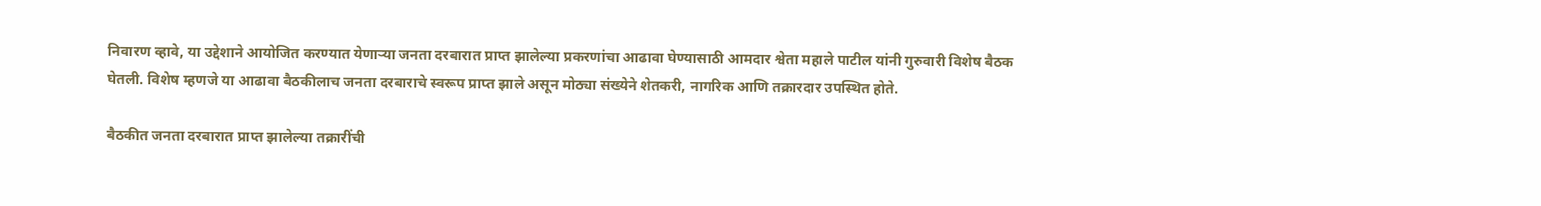निवारण व्हावे, या उद्देशाने आयोजित करण्यात येणाऱ्या जनता दरबारात प्राप्त झालेल्या प्रकरणांचा आढावा घेण्यासाठी आमदार श्वेता महाले पाटील यांनी गुरुवारी विशेष बैठक घेतली. विशेष म्हणजे या आढावा बैठकीलाच जनता दरबाराचे स्वरूप प्राप्त झाले असून मोठ्या संख्येने शेतकरी, नागरिक आणि तक्रारदार उपस्थित होते.

बैठकीत जनता दरबारात प्राप्त झालेल्या तक्रारींची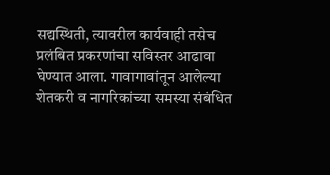सद्यस्थिती, त्यावरील कार्यवाही तसेच प्रलंबित प्रकरणांचा सविस्तर आढावा घेण्यात आला. गावागावांतून आलेल्या शेतकरी व नागरिकांच्या समस्या संबंधित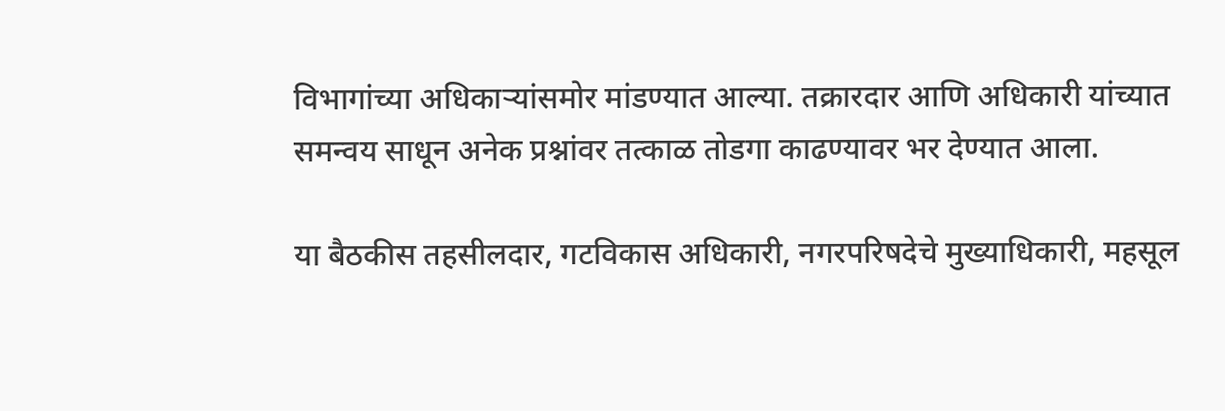विभागांच्या अधिकाऱ्यांसमोर मांडण्यात आल्या. तक्रारदार आणि अधिकारी यांच्यात समन्वय साधून अनेक प्रश्नांवर तत्काळ तोडगा काढण्यावर भर देण्यात आला.

या बैठकीस तहसीलदार, गटविकास अधिकारी, नगरपरिषदेचे मुख्याधिकारी, महसूल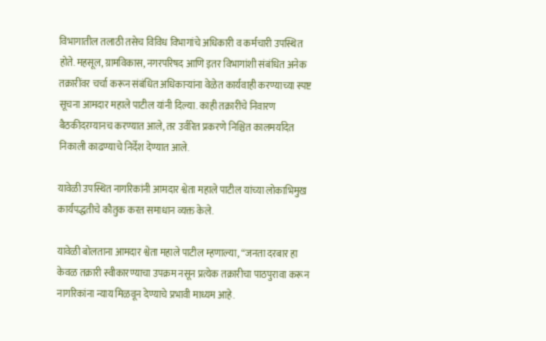विभागातील तलाठी तसेच विविध विभागांचे अधिकारी व कर्मचारी उपस्थित होते. महसूल, ग्रामविकास, नगरपरिषद आणि इतर विभागांशी संबंधित अनेक तक्रारींवर चर्चा करून संबंधित अधिकाऱ्यांना वेळेत कार्यवाही करण्याच्या स्पष्ट सूचना आमदार महाले पाटील यांनी दिल्या. काही तक्रारींचे निवारण बैठकीदरम्यानच करण्यात आले, तर उर्वरित प्रकरणे निश्चित कालमर्यादेत निकाली काढण्याचे निर्देश देण्यात आले.

यावेळी उपस्थित नागरिकांनी आमदार श्वेता महाले पाटील यांच्या लोकाभिमुख कार्यपद्धतीचे कौतुक करत समाधान व्यक्त केले.

यावेळी बोलताना आमदार श्वेता महाले पाटील म्हणाल्या, “जनता दरबार हा केवळ तक्रारी स्वीकारण्याचा उपक्रम नसून प्रत्येक तक्रारीचा पाठपुरावा करून नागरिकांना न्याय मिळवून देण्याचे प्रभावी माध्यम आहे.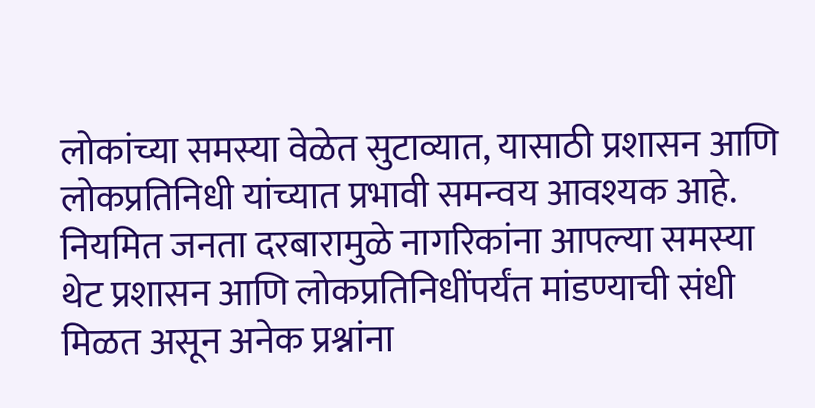लोकांच्या समस्या वेळेत सुटाव्यात, यासाठी प्रशासन आणि लोकप्रतिनिधी यांच्यात प्रभावी समन्वय आवश्यक आहे. नियमित जनता दरबारामुळे नागरिकांना आपल्या समस्या थेट प्रशासन आणि लोकप्रतिनिधींपर्यंत मांडण्याची संधी मिळत असून अनेक प्रश्नांना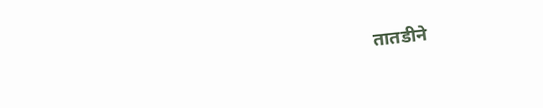तातडीने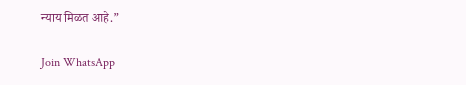न्याय मिळत आहे.”

Join WhatsApp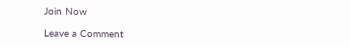Join Now

Leave a Comment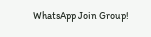WhatsApp Join Group!